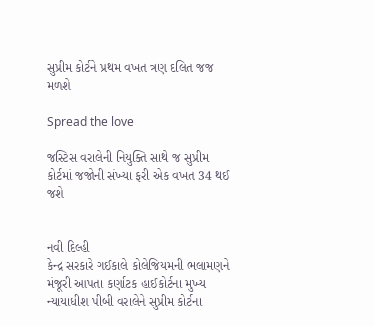સુપ્રીમ કોર્ટને પ્રથમ વખત ત્રણ દલિત જજ મળશે

Spread the love

જસ્ટિસ વરાલેની નિયુક્તિ સાથે જ સુપ્રીમ કોર્ટમાં જજોની સંખ્યા ફરી એક વખત 34 થઈ જશે


નવી દિલ્હી
કેન્દ્ર સરકારે ગઈકાલે કોલેજિયમની ભલામણને મંજૂરી આપતા કર્ણાટક હાઈકોર્ટના મુખ્ય ન્યાયાધીશ પીબી વરાલેને સુપ્રીમ કોર્ટના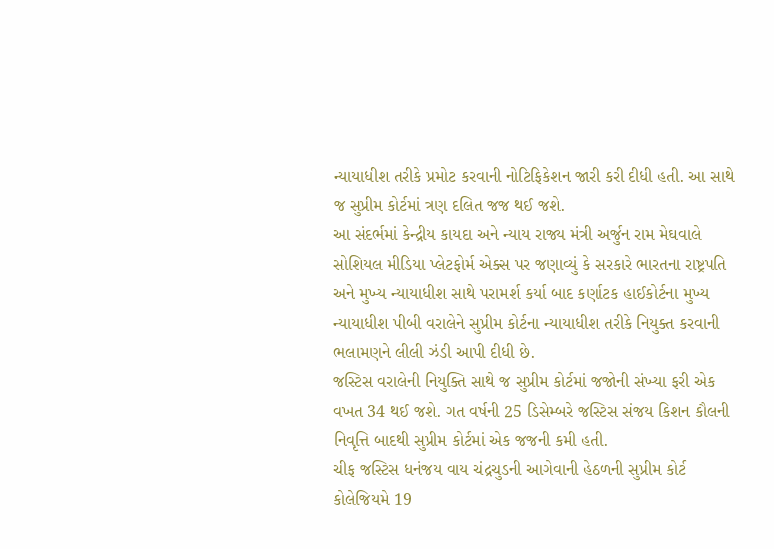ન્યાયાધીશ તરીકે પ્રમોટ કરવાની નોટિફિકેશન જારી કરી દીધી હતી. આ સાથે જ સુપ્રીમ કોર્ટમાં ત્રણ દલિત જજ થઈ જશે.
આ સંદર્ભમાં કેન્દ્રીય કાયદા અને ન્યાય રાજ્ય મંત્રી અર્જુન રામ મેઘવાલે સોશિયલ મીડિયા પ્લેટફોર્મ એક્સ પર જણાવ્યું કે સરકારે ભારતના રાષ્ટ્રપતિ અને મુખ્ય ન્યાયાધીશ સાથે પરામર્શ કર્યા બાદ કર્ણાટક હાઈકોર્ટના મુખ્ય ન્યાયાધીશ પીબી વરાલેને સુપ્રીમ કોર્ટના ન્યાયાધીશ તરીકે નિયુક્ત કરવાની ભલામણને લીલી ઝંડી આપી દીધી છે.
જસ્ટિસ વરાલેની નિયુક્તિ સાથે જ સુપ્રીમ કોર્ટમાં જજોની સંખ્યા ફરી એક વખત 34 થઈ જશે. ગત વર્ષની 25 ડિસેમ્બરે જસ્ટિસ સંજય કિશન કૌલની નિવૃત્તિ બાદથી સુપ્રીમ કોર્ટમાં એક જજની કમી હતી.
ચીફ જસ્ટિસ ધનંજય વાય ચંદ્રચુડની આગેવાની હેઠળની સુપ્રીમ કોર્ટ કોલેજિયમે 19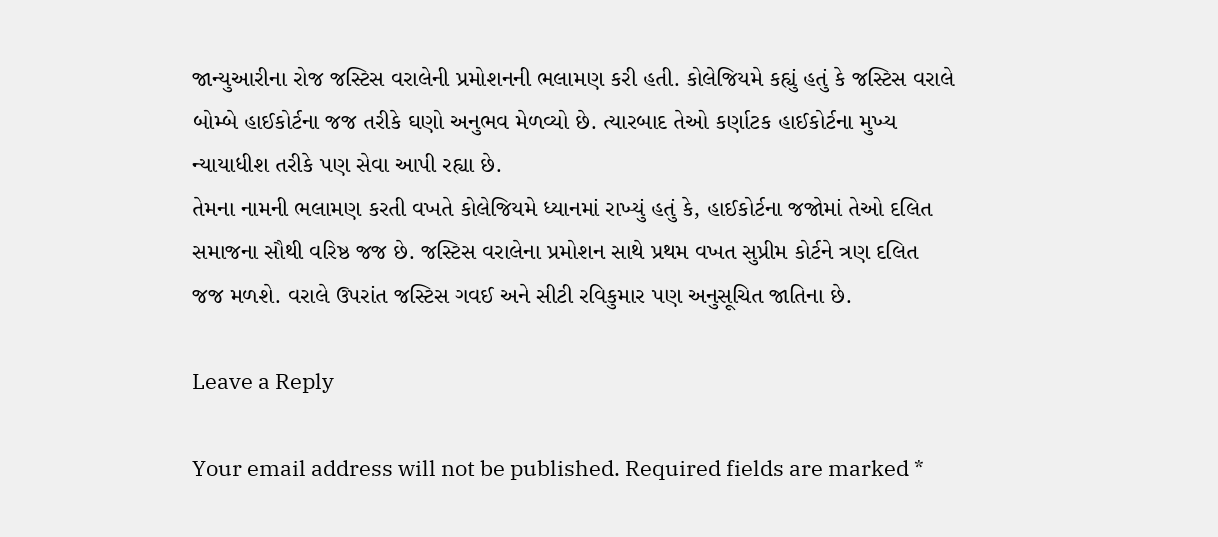જાન્યુઆરીના રોજ જસ્ટિસ વરાલેની પ્રમોશનની ભલામણ કરી હતી. કોલેજિયમે કહ્યું હતું કે જસ્ટિસ વરાલે બોમ્બે હાઈકોર્ટના જજ તરીકે ઘણો અનુભવ મેળવ્યો છે. ત્યારબાદ તેઓ કર્ણાટક હાઈકોર્ટના મુખ્ય ન્યાયાધીશ તરીકે પણ સેવા આપી રહ્યા છે.
તેમના નામની ભલામણ કરતી વખતે કોલેજિયમે ધ્યાનમાં રાખ્યું હતું કે, હાઈકોર્ટના જજોમાં તેઓ દલિત સમાજના સૌથી વરિષ્ઠ જજ છે. જસ્ટિસ વરાલેના પ્રમોશન સાથે પ્રથમ વખત સુપ્રીમ કોર્ટને ત્રણ દલિત જજ મળશે. વરાલે ઉપરાંત જસ્ટિસ ગવઈ અને સીટી રવિકુમાર પણ અનુસૂચિત જાતિના છે.

Leave a Reply

Your email address will not be published. Required fields are marked *